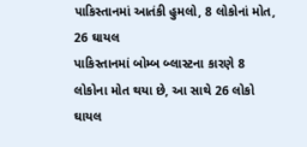પાકિસ્તાનમાં આતંકી હુમલો, 8 લોકોનાં મોત, 26 ઘાયલ
પાકિસ્તાનમાં બોમ્બ બ્લાસ્ટના કારણે 8 લોકોના મોત થયા છે, આ સાથે 26 લોકો ઘાયલ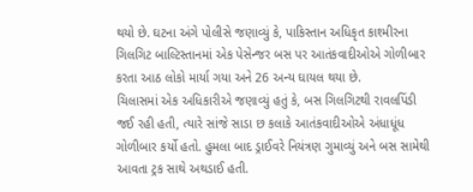થયો છે. ઘટના અંગે પોલીસે જણાવ્યું કે, પાકિસ્તાન અધિકૃત કાશ્મીરના ગિલગિટ બાલ્ટિસ્તાનમાં એક પેસેન્જર બસ પર આતંકવાદીઓએ ગોળીબાર કરતા આઠ લોકો માર્યા ગયા અને 26 અન્ય ઘાયલ થયા છે.
ચિલાસમાં એક અધિકારીએ જણાવ્યું હતું કે, બસ ગિલગિટથી રાવલપિંડી જઈ રહી હતી, ત્યારે સાંજે સાડા છ કલાકે આતંકવાદીઓએ અંધાધૂંધ ગોળીબાર કર્યો હતો. હુમલા બાદ ડ્રાઈવરે નિયંત્રણ ગુમાવ્યું અને બસ સામેથી આવતા ટ્રક સાથે અથડાઈ હતી.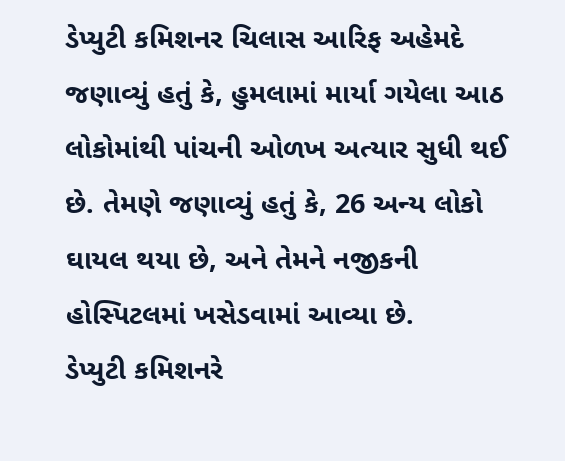ડેપ્યુટી કમિશનર ચિલાસ આરિફ અહેમદે જણાવ્યું હતું કે, હુમલામાં માર્યા ગયેલા આઠ લોકોમાંથી પાંચની ઓળખ અત્યાર સુધી થઈ છે. તેમણે જણાવ્યું હતું કે, 26 અન્ય લોકો ઘાયલ થયા છે, અને તેમને નજીકની હોસ્પિટલમાં ખસેડવામાં આવ્યા છે.
ડેપ્યુટી કમિશનરે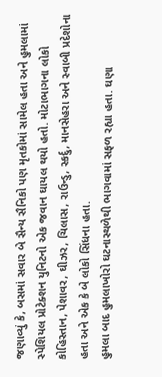જણાવ્યું કે, બસમાં સવાર બે સૈન્ય સૈનિકો પણ મૃતકોમાં સામેલ હતા અને હુમલામાં સ્પેશિયલ પ્રોટેક્શન યુનિટનો એક જવાન ઘાયલ થયો હતો. મોટાભાગના લોકો કોહિસ્તાન, પેશાવર, ઘીઝર, ચિલાસ, રાઉન્ડુ, સ્કર્દુ, માનસેહરા અને સ્વાબી પ્રદેશોના હતા અને એક કે બે લોકો સિંધના હતા.
હુમલા બાદ હુમલાખોરો ઘટનાસ્થળેથી ભાગવામાં સફળ રહ્યા હતા. ઘણા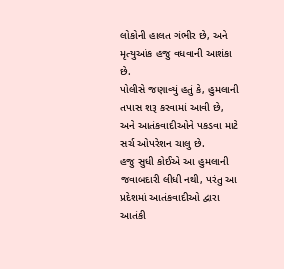લોકોની હાલત ગંભીર છે, અને મૃત્યુઆંક હજુ વધવાની આશંકા છે.
પોલીસે જણાવ્યું હતું કે, હુમલાની તપાસ શરૂ કરવામાં આવી છે, અને આતંકવાદીઓને પકડવા માટે સર્ચ ઓપરેશન ચાલુ છે.
હજુ સુધી કોઈએ આ હુમલાની જવાબદારી લીધી નથી, પરંતુ આ પ્રદેશમાં આતંકવાદીઓ દ્વારા આતંકી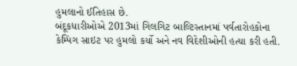હુમલાનો ઈતિહાસ છે.
બંદૂકધારીઓએ 2013માં ગિલગિટ બાલ્ટિસ્તાનમાં પર્વતારોહકોના કેમ્પિંગ સાઇટ પર હુમલો કર્યો અને નવ વિદેશીઓની હત્યા કરી હતી.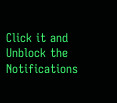Click it and Unblock the Notifications